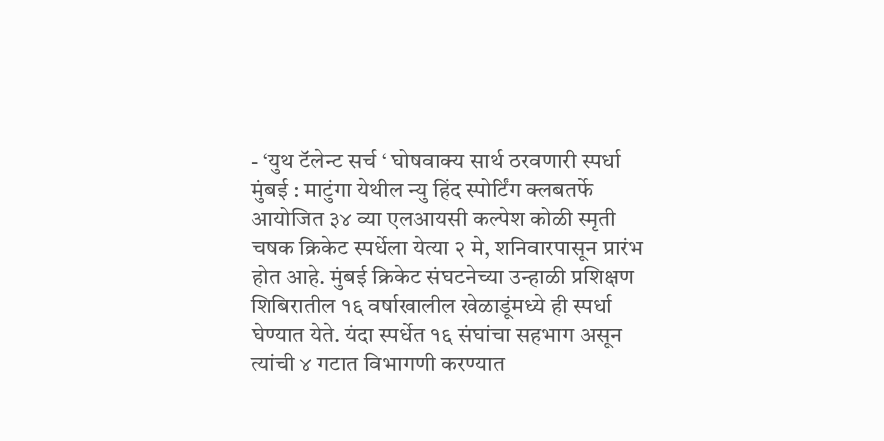- ‘युथ टॅलेन्ट सर्च ‘ घोषवाक्य सार्थ ठरवणारी स्पर्धा
मुंबई : माटुंगा येथील न्यु हिंद स्पोर्टिंग क्लबतर्फे आयोजित ३४ व्या एलआयसी कल्पेश कोळी स्मृती चषक क्रिकेट स्पर्धेला येत्या २ मे, शनिवारपासून प्रारंभ होत आहे. मुंबई क्रिकेट संघटनेच्या उन्हाळी प्रशिक्षण शिबिरातील १६ वर्षाखालील खेळाडूंमध्ये ही स्पर्धा घेण्यात येते. यंदा स्पर्धेत १६ संघांचा सहभाग असून त्यांची ४ गटात विभागणी करण्यात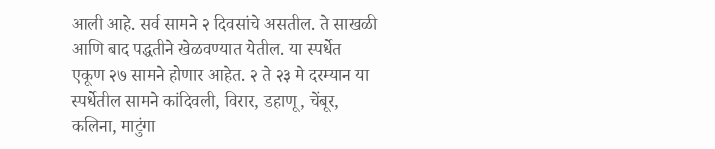आली आहे. सर्व सामने २ दिवसांचे असतील. ते साखळी आणि बाद पद्धतीने खेळवण्यात येतील. या स्पर्धेत एकूण २७ सामने होणार आहेत. २ ते २३ मे दरम्यान या स्पर्धेतील सामने कांदिवली, विरार, डहाणू, चेंबूर, कलिना, माटुंगा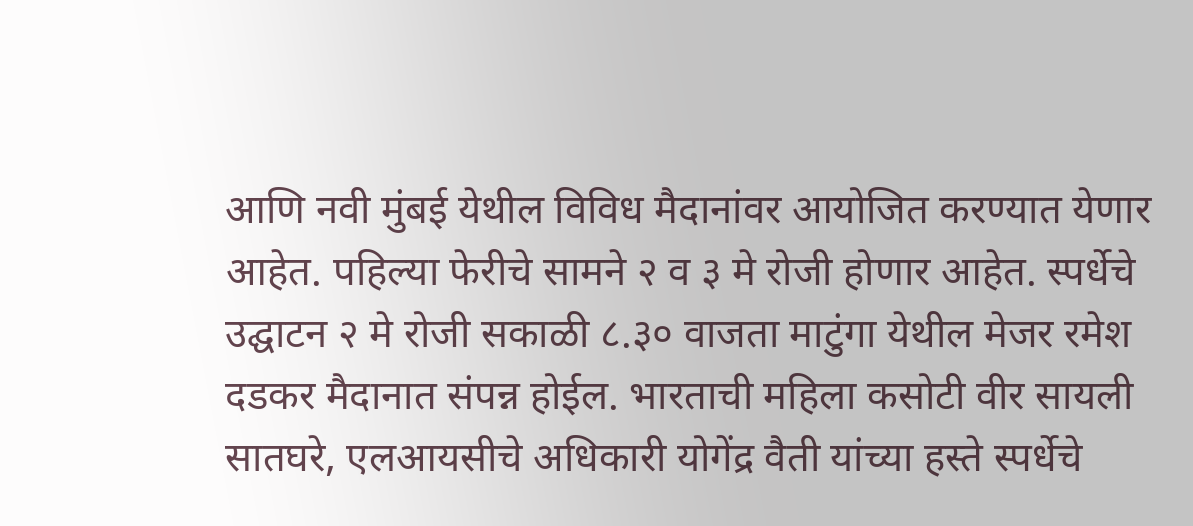आणि नवी मुंबई येथील विविध मैदानांवर आयोजित करण्यात येणार आहेत. पहिल्या फेरीचे सामने २ व ३ मे रोजी होणार आहेत. स्पर्धेचे उद्घाटन २ मे रोजी सकाळी ८.३० वाजता माटुंगा येथील मेजर रमेश दडकर मैदानात संपन्न होईल. भारताची महिला कसोटी वीर सायली सातघरे, एलआयसीचे अधिकारी योगेंद्र वैती यांच्या हस्ते स्पर्धेचे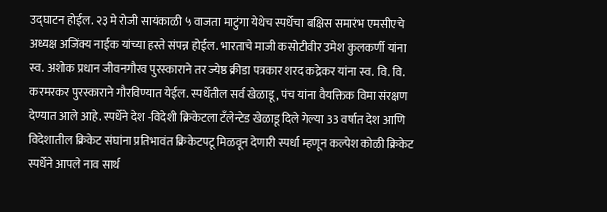उद्घाटन होईल. २३ मे रोजी सायंकाळी ५ वाजता माटुंगा येथेच स्पर्धेचा बक्षिस समारंभ एमसीएचे अध्यक्ष अजिंक्य नाईक यांच्या हस्ते संपन्न होईल. भारताचे माजी कसोटीवीर उमेश कुलकर्णी यांना स्व. अशोक प्रधान जीवनगौरव पुरस्काराने तर ज्येष्ठ क्रीडा पत्रकार शरद कद्रेकर यांना स्व. वि. वि. करमरकर पुरस्काराने गौरविण्यात येईल. स्पर्धेतील सर्व खेळाडू, पंच यांना वैयक्तिक विमा संरक्षण देण्यात आले आहे. स्पर्धेने देश -विदेशी क्रिकेटला टँलेन्टेड खेळाडू दिले गेल्या 33 वर्षात देश आणि विदेशातील क्रिकेट संघांना प्रतिभावंत क्रिकेटपटू मिळवून देणारी स्पर्धा म्हणून कल्पेश कोळी क्रिकेट स्पर्धेने आपले नाव सार्थ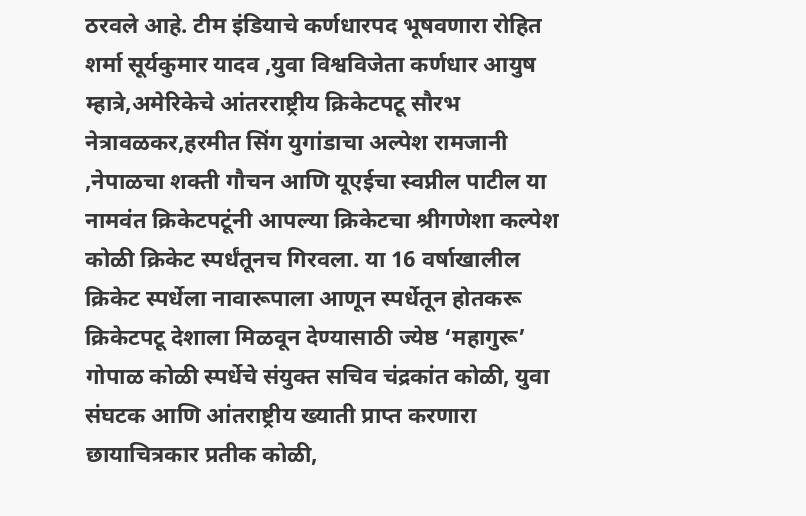ठरवले आहे. टीम इंडियाचे कर्णधारपद भूषवणारा रोहित शर्मा सूर्यकुमार यादव ,युवा विश्वविजेता कर्णधार आयुष म्हात्रे,अमेरिकेचे आंतरराष्ट्रीय क्रिकेटपटू सौरभ नेत्रावळकर,हरमीत सिंग युगांडाचा अल्पेश रामजानी ,नेपाळचा शक्ती गौचन आणि यूएईचा स्वप्नील पाटील या नामवंत क्रिकेटपटूंनी आपल्या क्रिकेटचा श्रीगणेशा कल्पेश कोळी क्रिकेट स्पर्धंतूनच गिरवला. या 16 वर्षाखालील क्रिकेट स्पर्धेला नावारूपाला आणून स्पर्धेतून होतकरू क्रिकेटपटू देशाला मिळवून देण्यासाठी ज्येष्ठ ‘महागुरू’ गोपाळ कोळी स्पर्धेचे संयुक्त सचिव चंद्रकांत कोळी, युवा संघटक आणि आंतराष्ट्रीय ख्याती प्राप्त करणारा छायाचित्रकार प्रतीक कोळी,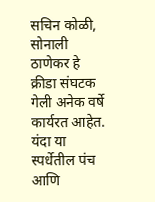सचिन कोळी, सोनाली ठाणेकर हे क्रीडा संघटक गेली अनेक वर्षे कार्यरत आहेत. यंदा या स्पर्धेतील पंच आणि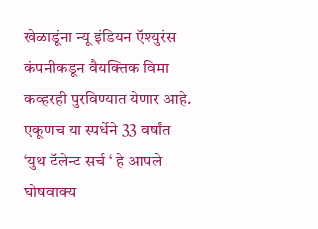खेळाडूंना न्यू इंडियन ऍश्युरंस कंपनीकडून वैयक्तिक विमा कव्हरही पुरविण्यात येणार आहे. एकूणच या स्पर्धेने 33 वर्षांत ‘युथ टॅलेन्ट सर्च ‘ हे आपले घोषवाक्य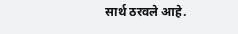सार्थ ठरवले आहे.